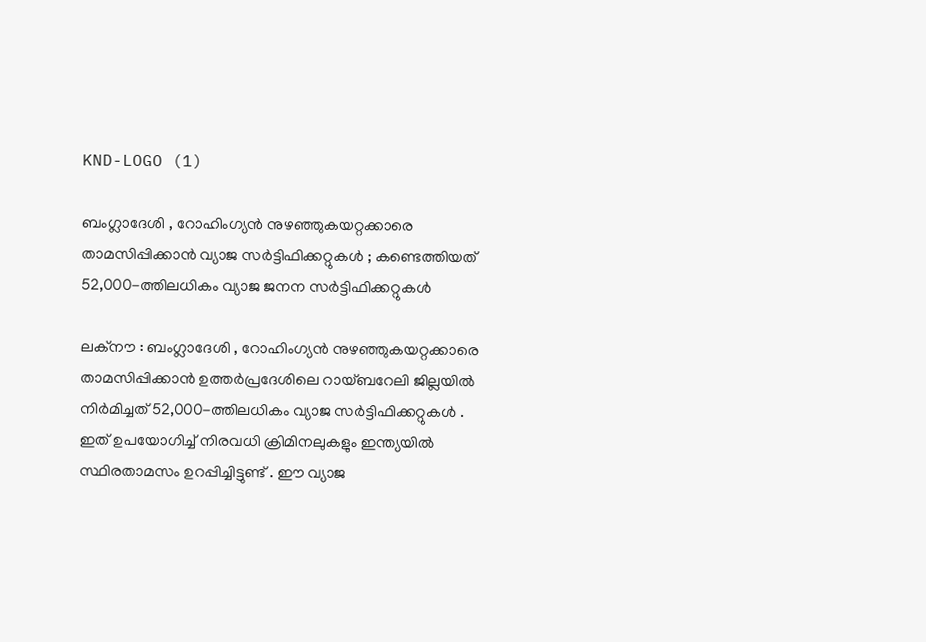KND-LOGO (1)

ബംഗ്ലാദേശി , റോഹിംഗ്യൻ നുഴഞ്ഞുകയറ്റക്കാരെ താമസിപ്പിക്കാൻ വ്യാജ സർട്ടിഫിക്കറ്റുകൾ ; കണ്ടെത്തിയത് 52,000-ത്തിലധികം വ്യാജ ജനന സർട്ടിഫിക്കറ്റുകൾ

ലക്നൗ : ബംഗ്ലാദേശി , റോഹിംഗ്യൻ നുഴഞ്ഞുകയറ്റക്കാരെ താമസിപ്പിക്കാൻ ഉത്തർപ്രദേശിലെ റായ്ബറേലി ജില്ലയിൽ നിർമിച്ചത് 52,000-ത്തിലധികം വ്യാജ സർട്ടിഫിക്കറ്റുകൾ . ഇത് ഉപയോഗിച്ച് നിരവധി ക്രിമിനലുകളും ഇന്ത്യയിൽ സ്ഥിരതാമസം ഉറപ്പിച്ചിട്ടുണ്ട് . ഈ വ്യാജ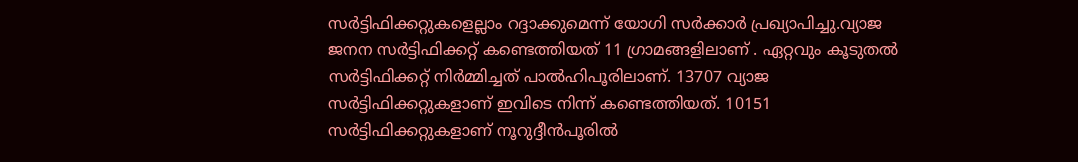സർട്ടിഫിക്കറ്റുകളെല്ലാം റദ്ദാക്കുമെന്ന് യോഗി സർക്കാർ പ്രഖ്യാപിച്ചു.വ്യാജ ജനന സർട്ടിഫിക്കറ്റ് കണ്ടെത്തിയത് 11 ഗ്രാമങ്ങളിലാണ് . ഏറ്റവും കൂടുതൽ സർട്ടിഫിക്കറ്റ് നിർമ്മിച്ചത് പാൽഹിപൂരിലാണ്. 13707 വ്യാജ സർട്ടിഫിക്കറ്റുകളാണ് ഇവിടെ നിന്ന് കണ്ടെത്തിയത്. 10151 സർട്ടിഫിക്കറ്റുകളാണ് നൂറുദ്ദീൻപൂരിൽ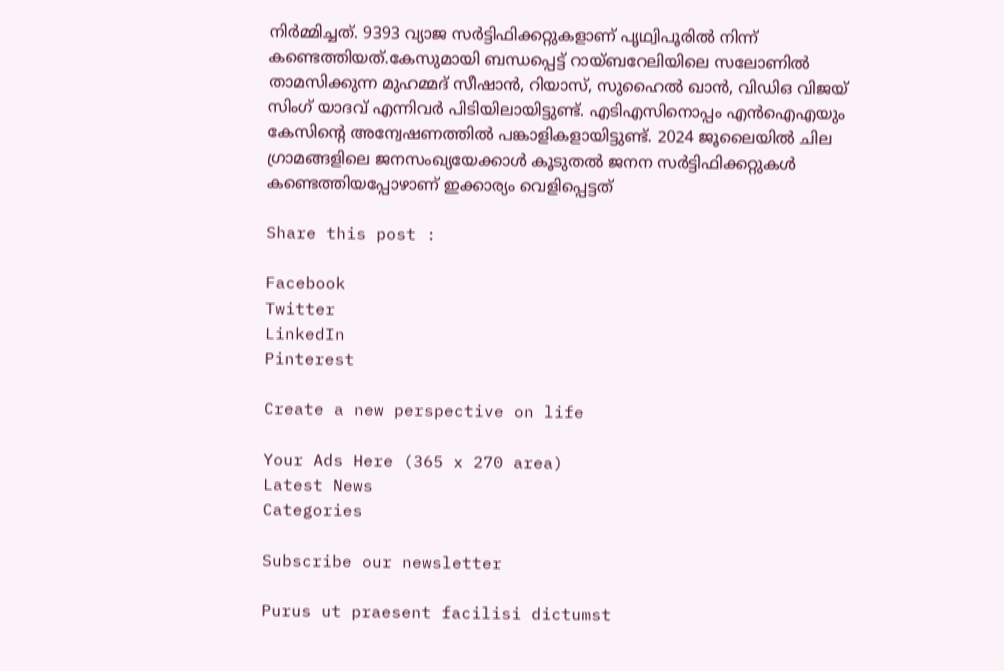നിർമ്മിച്ചത്. 9393 വ്യാജ സർട്ടിഫിക്കറ്റുകളാണ് പൃഥ്വിപൂരിൽ നിന്ന് കണ്ടെത്തിയത്.കേസുമായി ബന്ധപ്പെട്ട് റായ്ബറേലിയിലെ സലോണിൽ താമസിക്കുന്ന മുഹമ്മദ് സീഷാൻ, റിയാസ്, സുഹൈൽ ഖാൻ, വിഡിഒ വിജയ് സിംഗ് യാദവ് എന്നിവർ പിടിയിലായിട്ടുണ്ട്. എടിഎസിനൊപ്പം എൻഐഎയും കേസിന്റെ അന്വേഷണത്തിൽ പങ്കാളികളായിട്ടുണ്ട്. 2024 ജൂലൈയിൽ ചില ഗ്രാമങ്ങളിലെ ജനസംഖ്യയേക്കാൾ കൂടുതൽ ജനന സർട്ടിഫിക്കറ്റുകൾ കണ്ടെത്തിയപ്പോഴാണ് ഇക്കാര്യം വെളിപ്പെട്ടത്

Share this post :

Facebook
Twitter
LinkedIn
Pinterest

Create a new perspective on life

Your Ads Here (365 x 270 area)
Latest News
Categories

Subscribe our newsletter

Purus ut praesent facilisi dictumst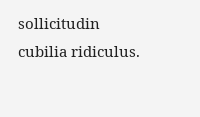sollicitudin cubilia ridiculus.